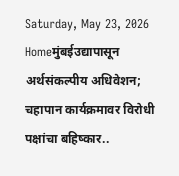Saturday, May 23, 2026
Homeमुंबईउद्यापासून अर्थसंकल्पीय अधिवेशन; चहापान कार्यक्रमावर विरोधी पक्षांचा बहिष्कार..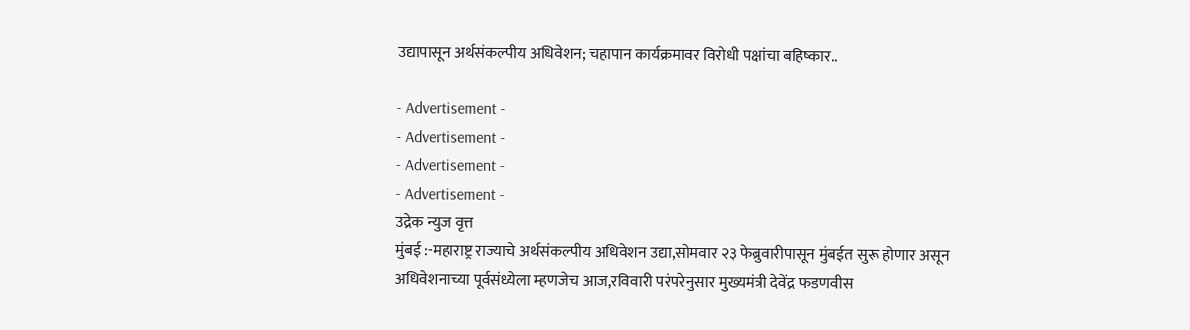उद्यापासून अर्थसंकल्पीय अधिवेशन; चहापान कार्यक्रमावर विरोधी पक्षांचा बहिष्कार..

- Advertisement -
- Advertisement -
- Advertisement -
- Advertisement -
उद्रेक न्युज वृत्त
मुंबई :-महाराष्ट्र राज्याचे अर्थसंकल्पीय अधिवेशन उद्या,सोमवार २३ फेब्रुवारीपासून मुंबईत सुरू होणार असून अधिवेशनाच्या पूर्वसंध्येला म्हणजेच आज,रविवारी परंपरेनुसार मुख्यमंत्री देवेंद्र फडणवीस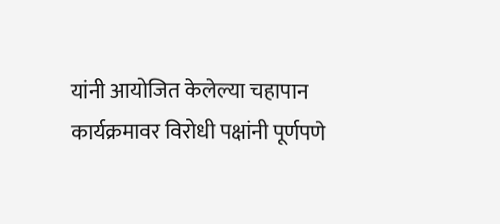यांनी आयोजित केलेल्या चहापान कार्यक्रमावर विरोधी पक्षांनी पूर्णपणे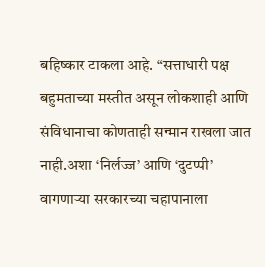बहिष्कार टाकला आहे. “सत्ताधारी पक्ष बहुमताच्या मस्तीत असून लोकशाही आणि संविधानाचा कोणताही सन्मान राखला जात नाही.अशा ‘निर्लज्ज’ आणि ‘दुटप्पी’ वागणाऱ्या सरकारच्या चहापानाला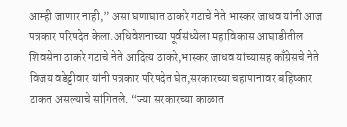आम्ही जाणार नाही,” असा घणाघात ठाकरे गटाचे नेते भास्कर जाधव यांनी आज पत्रकार परिषदेत केला.अधिवेशनाच्या पूर्वसंध्येला महाविकास आघाडीतील शिवसेना ठाकरे गटाचे नेते आदित्य ठाकरे,भास्कर जाधव यांच्यासह काँग्रेसचे नेते विजय वडेट्टीवार यांनी पत्रकार परिषदेत घेत,सरकारच्या चहापानावर बहिष्कार टाकत असल्याचे सांगितले. “ज्या सरकारच्या काळात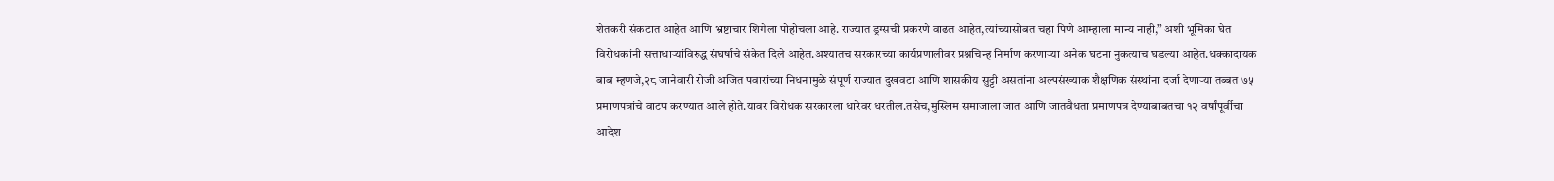शेतकरी संकटात आहेत आणि भ्रष्टाचार शिगेला पोहोचला आहे. राज्यात ड्रग्सची प्रकरणे वाढत आहेत,त्यांच्यासोबत चहा पिणे आम्हाला मान्य नाही,” अशी भूमिका घेत विरोधकांनी सत्ताधाऱ्यांविरुद्ध संघर्षाचे संकेत दिले आहेत.अश्यातच सरकारच्या कार्यप्रणालीवर प्रश्नचिन्ह निर्माण करणाऱ्या अनेक घटना नुकत्याच घडल्या आहेत.धक्कादायक बाब म्हणजे,२८ जानेवारी रोजी अजित पवारांच्या निधनामुळे संपूर्ण राज्यात दुखवटा आणि शासकीय सुट्टी असतांना अल्पसंख्याक शैक्षणिक संस्थांना दर्जा देणाऱ्या तब्बत ७५ प्रमाणपत्रांचे वाटप करण्यात आले होते.यावर विरोधक सरकारला धारेवर धरतील.तसेच,मुस्लिम समाजाला जात आणि जातवैधता प्रमाणपत्र देण्याबाबतचा १२ वर्षांपूर्वीचा आदेश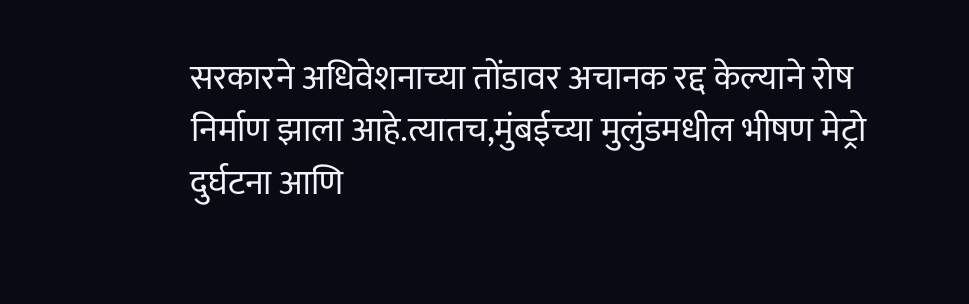सरकारने अधिवेशनाच्या तोंडावर अचानक रद्द केल्याने रोष निर्माण झाला आहे.त्यातच,मुंबईच्या मुलुंडमधील भीषण मेट्रो दुर्घटना आणि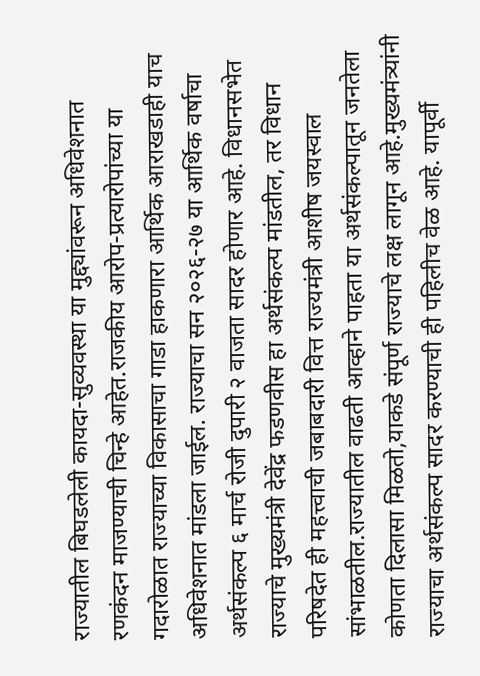राज्यातील बिघडलेली कायदा-सुव्यवस्था या मुद्द्यांवरून अधिवेशनात  रणकंदन माजण्याची चिन्हे आहेत.राजकीय आरोप-प्रत्यारोपांच्या या गदारोळात राज्याच्या विकासाचा गाडा हाकणारा आर्थिक आराखडाही याच अधिवेशनात मांडला जाईल. राज्याचा सन २०२६-२७ या आर्थिक वर्षाचा अर्थसंकल्प ६ मार्च रोजी दुपारी २ वाजता सादर होणार आहे. विधानसभेत राज्याचे मुख्यमंत्री देवेंद्र फडणवीस हा अर्थसंकल्प मांडतील, तर विधान परिषदेत ही महत्त्वाची जबाबदारी वित्त राज्यमंत्री आशीष जयस्वाल सांभाळतील.राज्यातील वाढती आव्हाने पाहता या अर्थसंकल्पातून जनतेला कोणता दिलासा मिळतो,याकडे संपूर्ण राज्याचे लक्ष लागून आहे.मुख्यमंत्र्यांनी राज्याचा अर्थसंकल्प सादर करण्याची ही पहिलीच वेळ आहे. यापूर्वी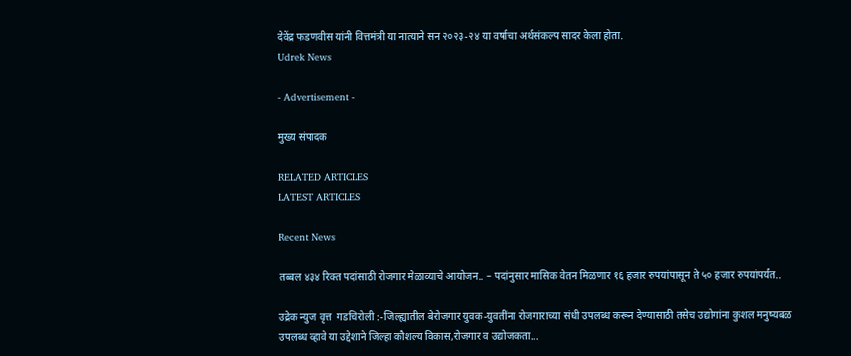देवेंद्र फडणवीस यांनी वित्तमंत्री या नात्याने सन २०२३-२४ या वर्षाचा अर्थसंकल्प सादर केला होता.
Udrek News

- Advertisement -

मुख्य संपादक

RELATED ARTICLES
LATEST ARTICLES

Recent News

तब्बल ४३४ रिक्त पदांसाठी रोजगार मेळाव्याचे आयोजन.. – पदांनुसार मासिक वेतन मिळणार १६ हजार रुपयांपासून ते ५० हजार रुपयांपर्यंत..

उद्रेक न्युज वृत्त  गडचिरोली :-जिल्ह्यातील बेरोजगार युवक-युवतींना रोजगाराच्या संधी उपलब्ध करून देण्यासाठी तसेच उद्योगांना कुशल मनुष्यबळ उपलब्ध व्हावे या उद्देशाने जिल्हा कौशल्य विकास,रोजगार व उद्योजकता...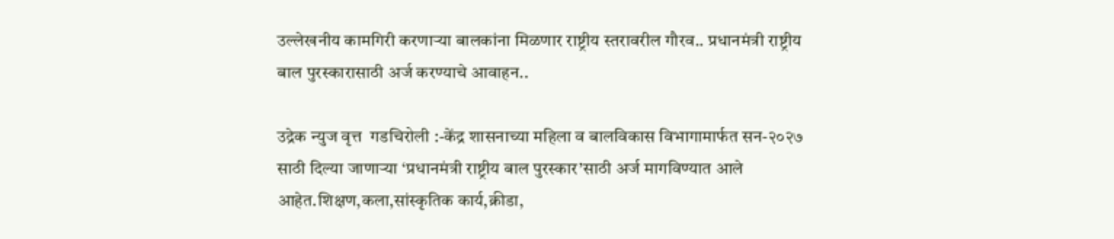उल्लेखनीय कामगिरी करणाऱ्या बालकांना मिळणार राष्ट्रीय स्तरावरील गौरव.. प्रधानमंत्री राष्ट्रीय बाल पुरस्कारासाठी अर्ज करण्याचे आवाहन..

उद्रेक न्युज वृत्त  गडचिरोली :-केंद्र शासनाच्या महिला व बालविकास विभागामार्फत सन-२०२७ साठी दिल्या जाणाऱ्या ‘प्रधानमंत्री राष्ट्रीय बाल पुरस्कार’साठी अर्ज मागविण्यात आले आहेत.शिक्षण,कला,सांस्कृतिक कार्य,क्रीडा,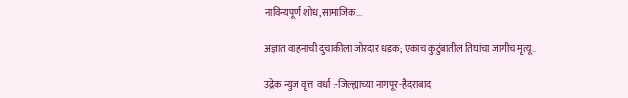नाविन्यपूर्ण शोध,सामाजिक...

अज्ञात वाहनाची दुचाकीला जोरदार धडक; एकाच कुटुंबातील तिघांचा जागीच मृत्यू..

उद्रेक न्युज वृत्त  वर्धा :-जिल्ह्याच्या नागपूर-हैदराबाद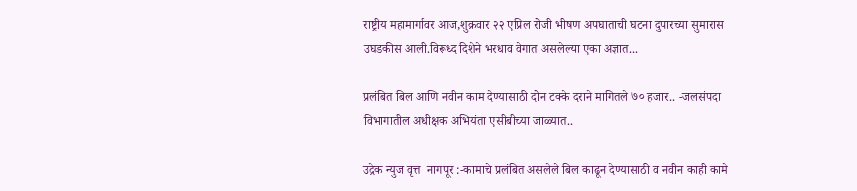राष्ट्रीय महामार्गावर आज,शुक्रवार २२ एप्रिल रोजी भीषण अपघाताची घटना दुपारच्या सुमारास उघडकीस आली.विरूध्द दिशेने भरधाव वेगात असलेल्या एका अज्ञात...

प्रलंबित बिल आणि नवीन काम देण्यासाठी दोन टक्के दराने मागितले ७० हजार.. -जलसंपदा विभागातील अधीक्षक अभियंता एसीबीच्या जाळ्यात..

उद्रेक न्युज वृत्त  नागपूर :-कामाचे प्रलंबित असलेले बिल काढून देण्यासाठी व नवीन काही कामे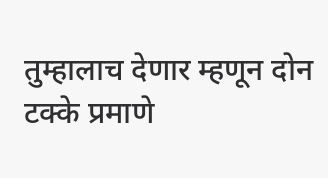तुम्हालाच देणार म्हणून दोन टक्के प्रमाणे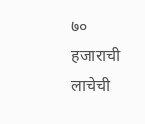७० हजाराची लाचेची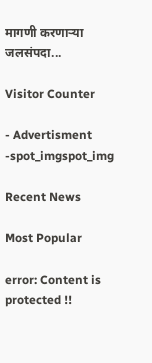मागणी करणाऱ्या जलसंपदा...

Visitor Counter

- Advertisment -spot_imgspot_img

Recent News

Most Popular

error: Content is protected !!